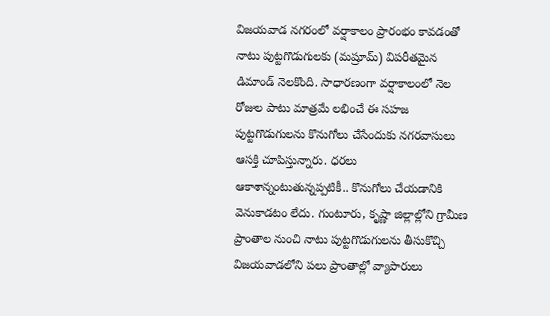విజయవాడ నగరంలో వర్షాకాలం ప్రారంభం కావడంతో నాటు పుట్టగొడుగులకు (మష్రూమ్) విపరీతమైన డిమాండ్ నెలకొంది. సాధారణంగా వర్షాకాలంలో నెల రోజుల పాటు మాత్రమే లభించే ఈ సహజ పుట్టగొడుగులను కొనుగోలు చేసేందుకు నగరవాసులు ఆసక్తి చూపిస్తున్నారు. ధరలు ఆకాశాన్నంటుతున్నప్పటికీ.. కొనుగోలు చేయడానికి వెనుకాడటం లేదు. గుంటూరు, కృష్ణా జిల్లాల్లోని గ్రామీణ ప్రాంతాల నుంచి నాటు పుట్టగొడుగులను తీసుకొచ్చి విజయవాడలోని పలు ప్రాంతాల్లో వ్యాపారులు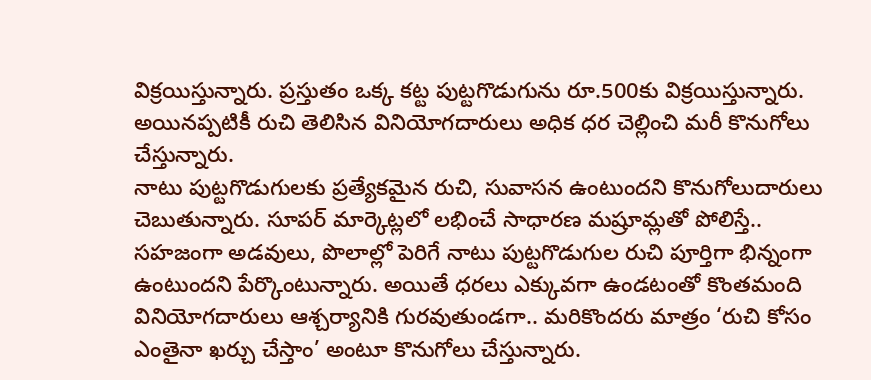విక్రయిస్తున్నారు. ప్రస్తుతం ఒక్క కట్ట పుట్టగొడుగును రూ.500కు విక్రయిస్తున్నారు. అయినప్పటికీ రుచి తెలిసిన వినియోగదారులు అధిక ధర చెల్లించి మరీ కొనుగోలు చేస్తున్నారు.
నాటు పుట్టగొడుగులకు ప్రత్యేకమైన రుచి, సువాసన ఉంటుందని కొనుగోలుదారులు చెబుతున్నారు. సూపర్ మార్కెట్లలో లభించే సాధారణ మష్రూమ్లతో పోలిస్తే.. సహజంగా అడవులు, పొలాల్లో పెరిగే నాటు పుట్టగొడుగుల రుచి పూర్తిగా భిన్నంగా ఉంటుందని పేర్కొంటున్నారు. అయితే ధరలు ఎక్కువగా ఉండటంతో కొంతమంది వినియోగదారులు ఆశ్చర్యానికి గురవుతుండగా.. మరికొందరు మాత్రం ‘రుచి కోసం ఎంతైనా ఖర్చు చేస్తాం’ అంటూ కొనుగోలు చేస్తున్నారు.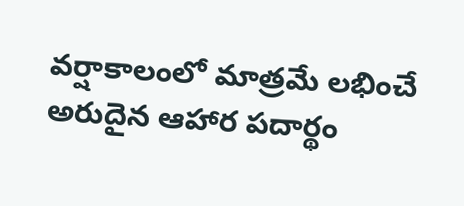వర్షాకాలంలో మాత్రమే లభించే అరుదైన ఆహార పదార్థం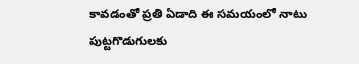కావడంతో ప్రతి ఏడాది ఈ సమయంలో నాటు పుట్టగొడుగులకు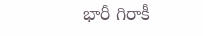భారీ గిరాకీ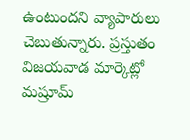ఉంటుందని వ్యాపారులు చెబుతున్నారు. ప్రస్తుతం విజయవాడ మార్కెట్లో మష్రూమ్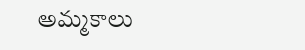అమ్మకాలు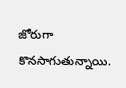జోరుగా కొనసాగుతున్నాయి.